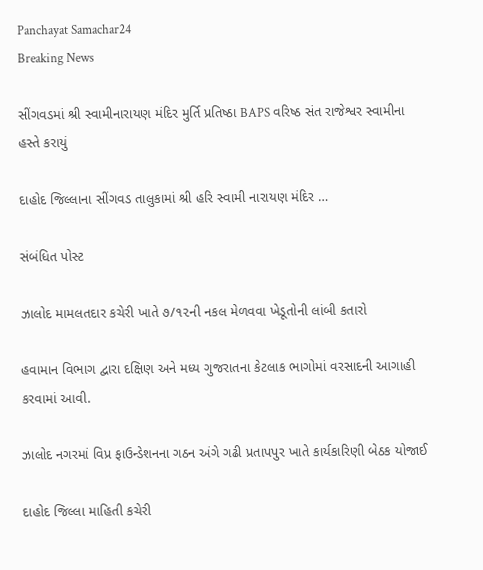Panchayat Samachar24
Breaking News

સીંગવડમાં શ્રી સ્વામીનારાયણ મંદિર મુર્તિ પ્રતિષ્ઠા BAPS વરિષ્ઠ સંત રાજેશ્વર સ્વામીના હસ્તે કરાયું

દાહોદ જિલ્લાના સીંગવડ તાલુકામાં શ્રી હરિ સ્વામી નારાયણ મંદિર …

સંબંધિત પોસ્ટ

ઝાલોદ મામલતદાર કચેરી ખાતે ૭/૧૨ની નકલ મેળવવા ખેડૂતોની લાંબી કતારો

હવામાન વિભાગ દ્વારા દક્ષિણ અને મધ્ય ગુજરાતના કેટલાક ભાગોમાં વરસાદની આગાહી કરવામાં આવી.

ઝાલોદ નગરમાં વિપ્ર ફાઉન્ડેશનના ગઠન અંગે ગઢી પ્રતાપપુર ખાતે કાર્યકારિણી બેઠક યોજાઈ

દાહોદ જિલ્લા માહિતી કચેરી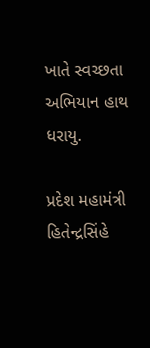ખાતે સ્વચ્છતા અભિયાન હાથ ધરાયુ.

પ્રદેશ મહામંત્રી હિતેન્દ્રસિંહે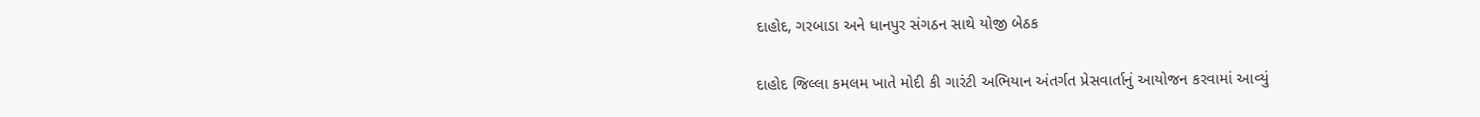દાહોદ, ગરબાડા અને ધાનપુર સંગઠન સાથે યોજી બેઠક

દાહોદ જિલ્લા કમલમ ખાતે મોદી કી ગારંટી અભિયાન અંતર્ગત પ્રેસવાર્તાનું આયોજન કરવામાં આવ્યું